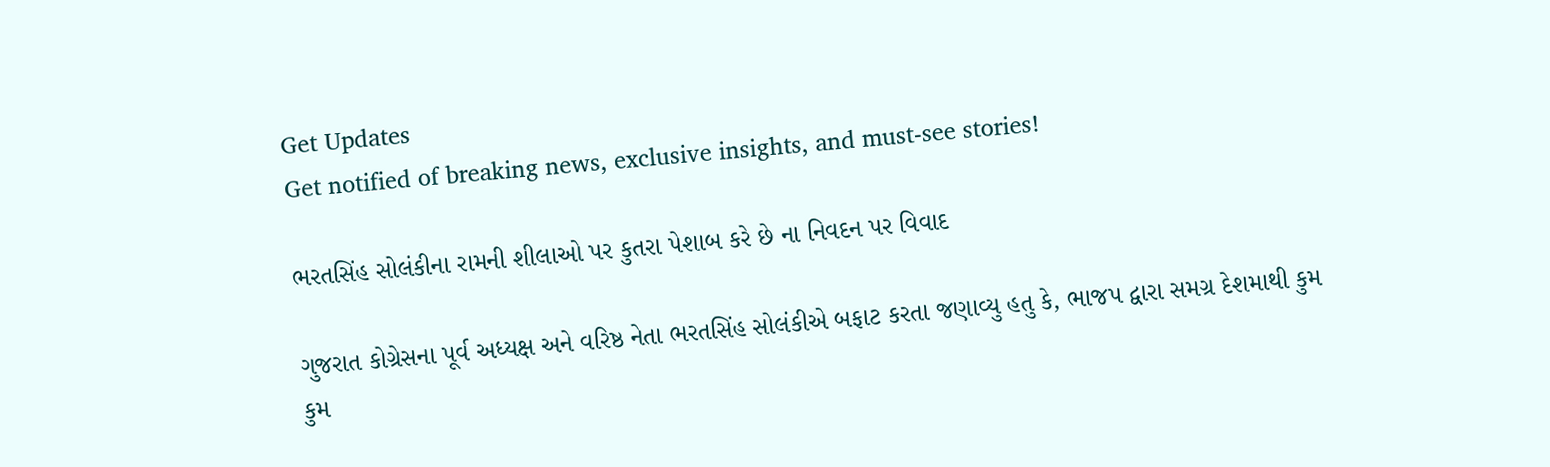Get Updates
Get notified of breaking news, exclusive insights, and must-see stories!

ભરતસિંહ સોલંકીના રામની શીલાઓ પર કુતરા પેશાબ કરે છે ના નિવદન પર વિવાદ

ગુજરાત કોગ્રેસના પૂર્વ અધ્યક્ષ અને વરિષ્ઠ નેતા ભરતસિંહ સોલંકીએ બફાટ કરતા જણાવ્યુ હતુ કે, ભાજપ દ્વારા સમગ્ર દેશમાથી કુમ કુમ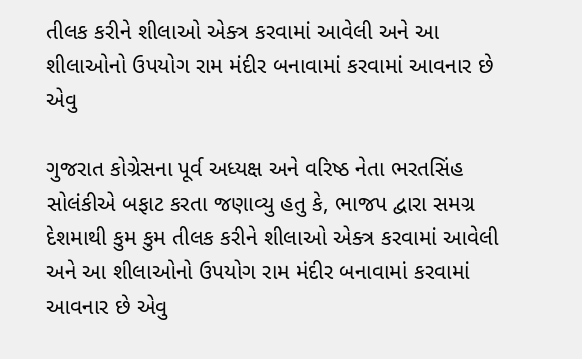તીલક કરીને શીલાઓ એક્ત્ર કરવામાં આવેલી અને આ શીલાઓનો ઉપયોગ રામ મંદીર બનાવામાં કરવામાં આવનાર છે એવુ

ગુજરાત કોગ્રેસના પૂર્વ અધ્યક્ષ અને વરિષ્ઠ નેતા ભરતસિંહ સોલંકીએ બફાટ કરતા જણાવ્યુ હતુ કે, ભાજપ દ્વારા સમગ્ર દેશમાથી કુમ કુમ તીલક કરીને શીલાઓ એક્ત્ર કરવામાં આવેલી અને આ શીલાઓનો ઉપયોગ રામ મંદીર બનાવામાં કરવામાં આવનાર છે એવુ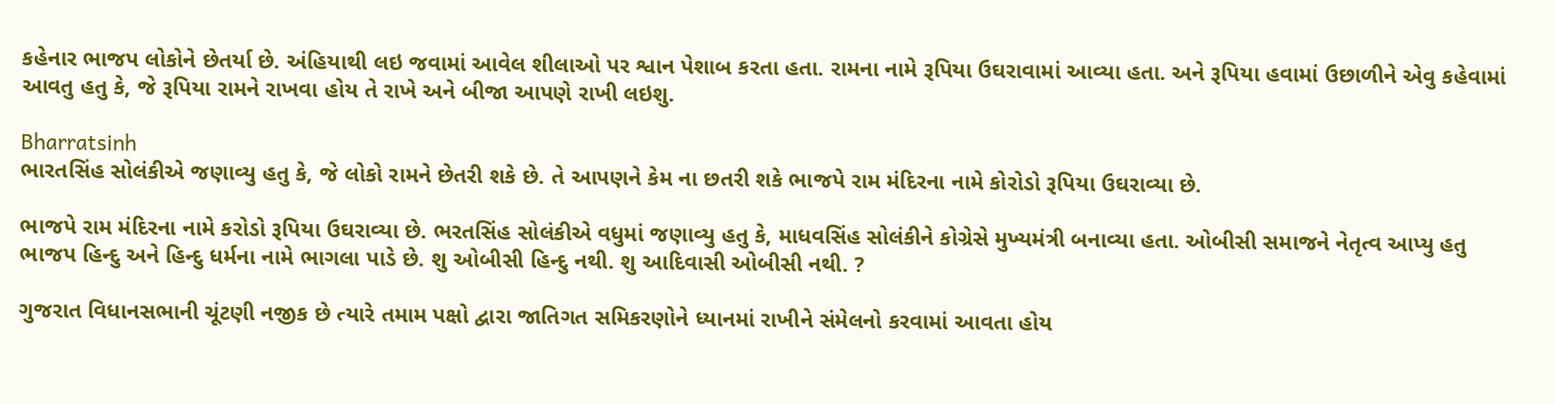કહેનાર ભાજપ લોકોને છેતર્યા છે. અંહિયાથી લઇ જવામાં આવેલ શીલાઓ પર શ્વાન પેશાબ કરતા હતા. રામના નામે રૂપિયા ઉઘરાવામાં આવ્યા હતા. અને રૂપિયા હવામાં ઉછાળીને એવુ કહેવામાં આવતુ હતુ કે, જે રૂપિયા રામને રાખવા હોય તે રાખે અને બીજા આપણે રાખી લઇશુ.

Bharratsinh
ભારતસિંહ સોલંકીએ જણાવ્યુ હતુ કે, જે લોકો રામને છેતરી શકે છે. તે આપણને કેમ ના છતરી શકે ભાજપે રામ મંદિરના નામે કોરોડો રૂપિયા ઉઘરાવ્યા છે.

ભાજપે રામ મંદિરના નામે કરોડો રૂપિયા ઉઘરાવ્યા છે. ભરતસિંહ સોલંકીએ વધુમાં જણાવ્યુ હતુ કે, માધવસિંહ સોલંકીને કોગ્રેસે મુખ્યમંત્રી બનાવ્યા હતા. ઓબીસી સમાજને નેતૃત્વ આપ્યુ હતુ ભાજપ હિન્દુ અને હિન્દુ ધર્મના નામે ભાગલા પાડે છે. શુ ઓબીસી હિન્દુ નથી. શુ આદિવાસી ઓબીસી નથી. ?

ગુજરાત વિધાનસભાની ચૂંટણી નજીક છે ત્યારે તમામ પક્ષો દ્વારા જાતિગત સમિકરણોને ધ્યાનમાં રાખીને સંમેલનો કરવામાં આવતા હોય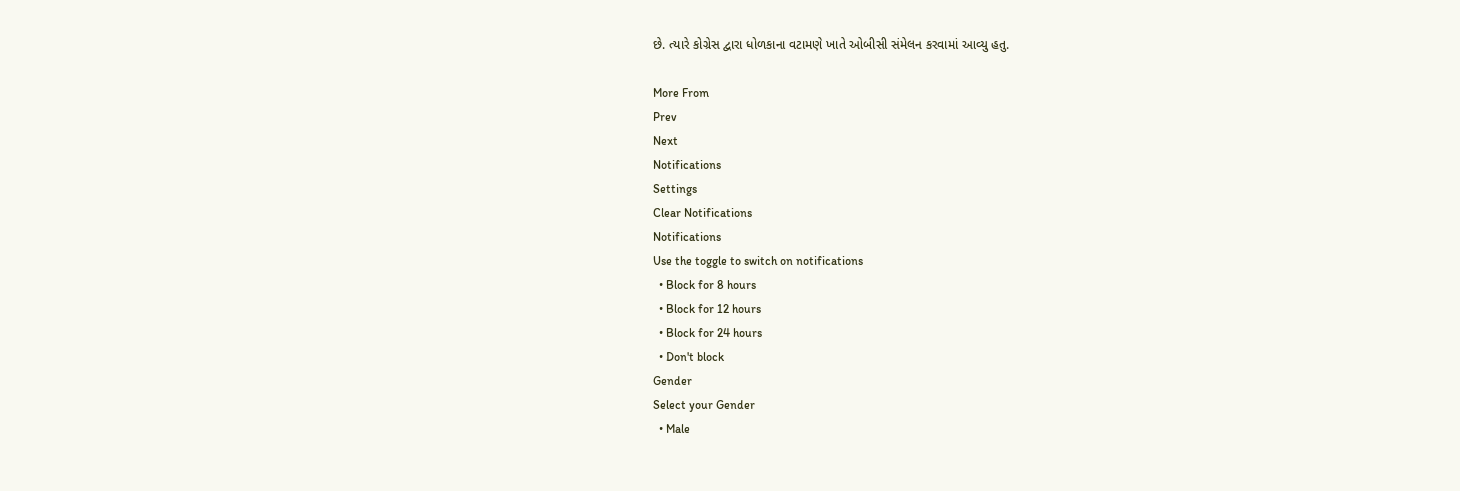છે. ત્યારે કોગ્રેસ દ્વારા ધોળકાના વટામણે ખાતે ઓબીસી સંમેલન કરવામાં આવ્યુ હતુ.

More From
Prev
Next
Notifications
Settings
Clear Notifications
Notifications
Use the toggle to switch on notifications
  • Block for 8 hours
  • Block for 12 hours
  • Block for 24 hours
  • Don't block
Gender
Select your Gender
  • Male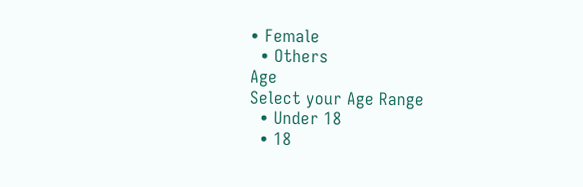• Female
  • Others
Age
Select your Age Range
  • Under 18
  • 18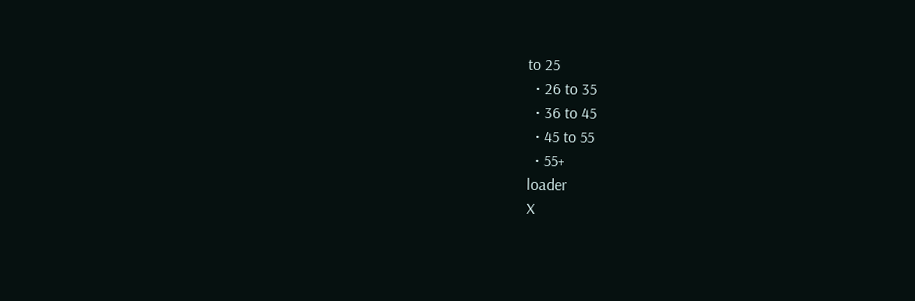to 25
  • 26 to 35
  • 36 to 45
  • 45 to 55
  • 55+
loader
X